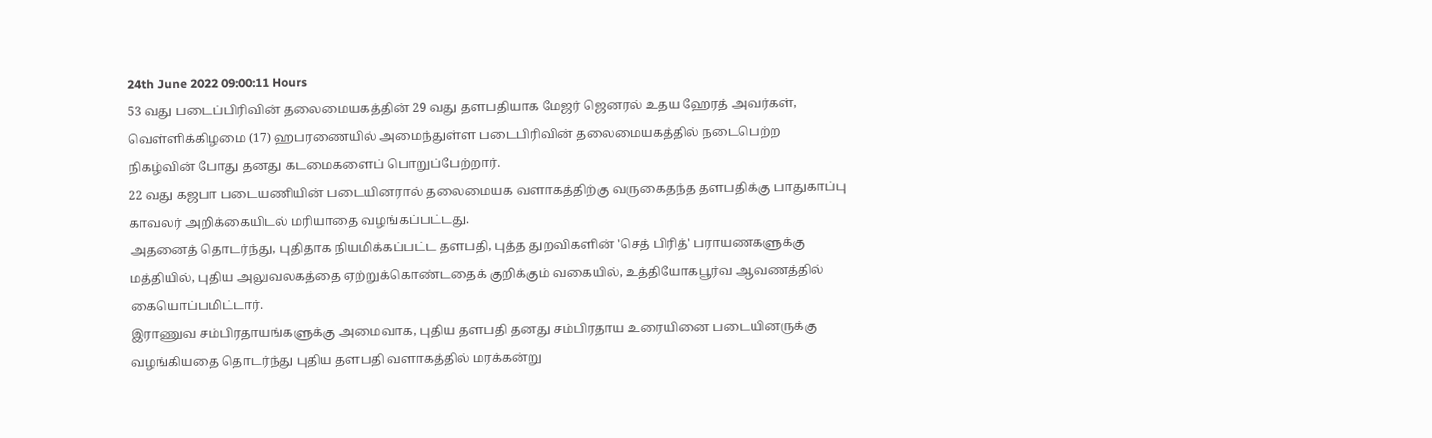24th June 2022 09:00:11 Hours
53 வது படைப்பிரிவின் தலைமையகத்தின் 29 வது தளபதியாக மேஜர் ஜெனரல் உதய ஹேரத் அவர்கள், வெள்ளிக்கிழமை (17) ஹபரணையில் அமைந்துள்ள படைபிரிவின் தலைமையகத்தில் நடைபெற்ற நிகழ்வின் போது தனது கடமைகளைப் பொறுப்பேற்றார்.
22 வது கஜபா படையணியின் படையினரால் தலைமையக வளாகத்திற்கு வருகைதந்த தளபதிக்கு பாதுகாப்பு காவலர் அறிக்கையிடல் மரியாதை வழங்கப்பட்டது.
அதனைத் தொடர்ந்து, புதிதாக நியமிக்கப்பட்ட தளபதி, புத்த துறவிகளின் 'செத் பிரித்' பராயணகளுக்கு மத்தியில், புதிய அலுவலகத்தை ஏற்றுக்கொண்டதைக் குறிக்கும் வகையில், உத்தியோகபூர்வ ஆவணத்தில் கையொப்பமிட்டார்.
இராணுவ சம்பிரதாயங்களுக்கு அமைவாக, புதிய தளபதி தனது சம்பிரதாய உரையினை படையினருக்கு வழங்கியதை தொடர்ந்து புதிய தளபதி வளாகத்தில் மரக்கன்று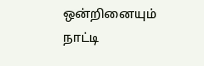ஒன்றினையும் நாட்டி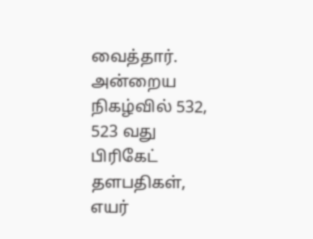வைத்தார். அன்றைய நிகழ்வில் 532, 523 வது பிரிகேட் தளபதிகள், எயர்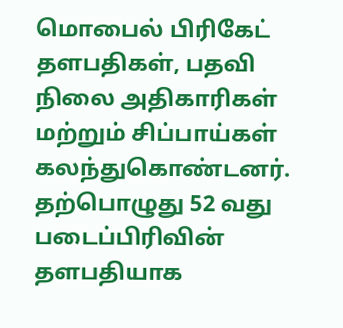மொபைல் பிரிகேட் தளபதிகள், பதவி நிலை அதிகாரிகள் மற்றும் சிப்பாய்கள் கலந்துகொண்டனர்.
தற்பொழுது 52 வது படைப்பிரிவின் தளபதியாக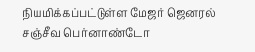நியமிக்கப்பட்டுள்ள மேஜர் ஜெனரல் சஞ்சீவ பெர்னாண்டோ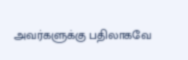அவர்களுக்கு பதிலாகவே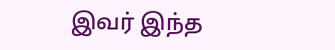இவர் இந்த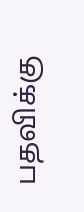பதவிக்கு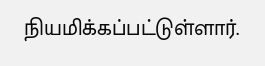நியமிக்கப்பட்டுள்ளார்.